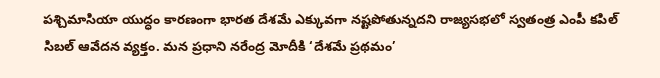పశ్చిమాసియా యుద్ధం కారణంగా భారత దేశమే ఎక్కువగా నష్టపోతున్నదని రాజ్యసభలో స్వతంత్ర ఎంపీ కపిల్ సిబల్ ఆవేదన వ్యక్తం. మన ప్రధాని నరేంద్ర మోదీకి ‘దేశమే ప్రథమం’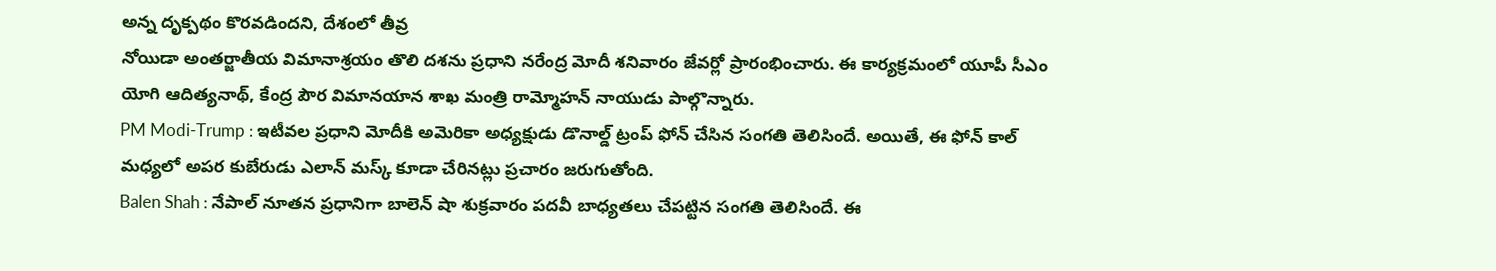అన్న దృక్పథం కొరవడిందని, దేశంలో తీవ్ర
నోయిడా అంతర్జాతీయ విమానాశ్రయం తొలి దశను ప్రధాని నరేంద్ర మోదీ శనివారం జేవర్లో ప్రారంభించారు. ఈ కార్యక్రమంలో యూపీ సీఎం యోగి ఆదిత్యనాథ్, కేంద్ర పౌర విమానయాన శాఖ మంత్రి రామ్మోహన్ నాయుడు పాల్గొన్నారు.
PM Modi-Trump : ఇటీవల ప్రధాని మోదీకి అమెరికా అధ్యక్షుడు డొనాల్డ్ ట్రంప్ ఫోన్ చేసిన సంగతి తెలిసిందే. అయితే, ఈ ఫోన్ కాల్ మధ్యలో అపర కుబేరుడు ఎలాన్ మస్క్ కూడా చేరినట్లు ప్రచారం జరుగుతోంది.
Balen Shah : నేపాల్ నూతన ప్రధానిగా బాలెన్ షా శుక్రవారం పదవీ బాధ్యతలు చేపట్టిన సంగతి తెలిసిందే. ఈ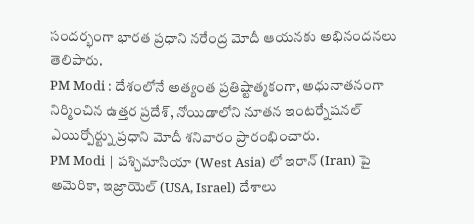సందర్భంగా భారత ప్రధాని నరేంద్ర మోదీ ఆయనకు అభినందనలు తెలిపారు.
PM Modi : దేశంలోనే అత్యంత ప్రతిష్టాత్మకంగా, అధునాతనంగా నిర్మించిన ఉత్తర ప్రదేశ్, నోయిడాలోని నూతన ఇంటర్నేషనల్ ఎయిర్పోర్ట్ను ప్రధాని మోదీ శనివారం ప్రారంభించారు.
PM Modi | పశ్చిమాసియా (West Asia) లో ఇరాన్ (Iran) పై అమెరికా, ఇజ్రాయెల్ (USA, Israel) దేశాలు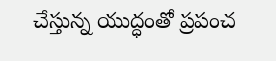చేస్తున్న యుద్ధంతో ప్రపంచ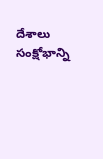దేశాలు సంక్షోభాన్ని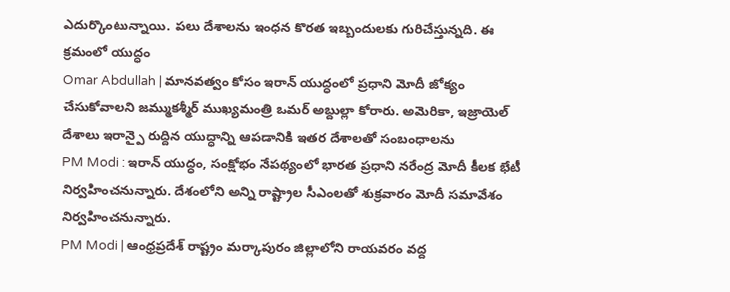ఎదుర్కొంటున్నాయి. పలు దేశాలను ఇంధన కొరత ఇబ్బందులకు గురిచేస్తున్నది. ఈ క్రమంలో యుద్ధం
Omar Abdullah | మానవత్వం కోసం ఇరాన్ యుద్ధంలో ప్రధాని మోదీ జోక్యం చేసుకోవాలని జమ్ముకశ్మీర్ ముఖ్యమంత్రి ఒమర్ అబ్దుల్లా కోరారు. అమెరికా, ఇజ్రాయెల్ దేశాలు ఇరాన్పై రుద్దిన యుద్ధాన్ని ఆపడానికి ఇతర దేశాలతో సంబంధాలను
PM Modi : ఇరాన్ యుద్ధం, సంక్షోభం నేపథ్యంలో భారత ప్రధాని నరేంద్ర మోదీ కీలక భేటీ నిర్వహించనున్నారు. దేశంలోని అన్ని రాష్ట్రాల సీఎంలతో శుక్రవారం మోదీ సమావేశం నిర్వహించనున్నారు.
PM Modi | ఆంధ్రప్రదేశ్ రాష్ట్రం మర్కాపురం జిల్లాలోని రాయవరం వద్ద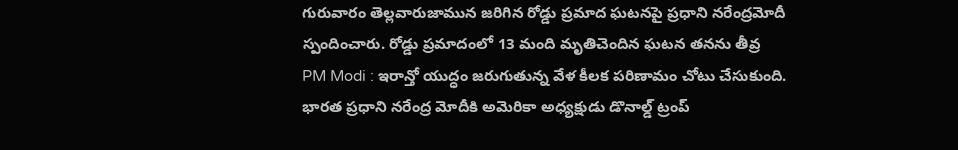గురువారం తెల్లవారుజామున జరిగిన రోడ్డు ప్రమాద ఘటనపై ప్రధాని నరేంద్రమోదీ స్పందించారు. రోడ్డు ప్రమాదంలో 13 మంది మృతిచెందిన ఘటన తనను తీవ్ర
PM Modi : ఇరాన్తో యుద్ధం జరుగుతున్న వేళ కీలక పరిణామం చోటు చేసుకుంది. భారత ప్రధాని నరేంద్ర మోదీకి అమెరికా అధ్యక్షుడు డొనాల్డ్ ట్రంప్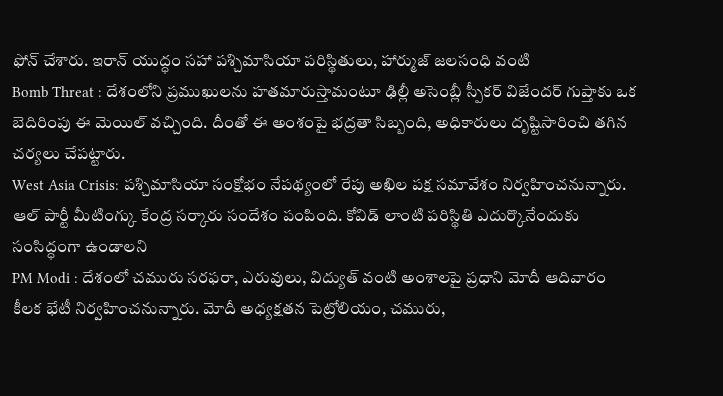ఫోన్ చేశారు. ఇరాన్ యుద్ధం సహా పశ్చిమాసియా పరిస్థితులు, హార్ముజ్ జలసంధి వంటి
Bomb Threat : దేశంలోని ప్రముఖులను హతమారుస్తామంటూ ఢిల్లీ అసెంబ్లీ స్పీకర్ విజేందర్ గుప్తాకు ఒక బెదిరింపు ఈ మెయిల్ వచ్చింది. దీంతో ఈ అంశంపై భద్రతా సిబ్బంది, అధికారులు దృష్టిసారించి తగిన చర్యలు చేపట్టారు.
West Asia Crisis: పశ్చిమాసియా సంక్షోభం నేపథ్యంలో రేపు అఖిల పక్ష సమావేశం నిర్వహించనున్నారు. ఆల్ పార్టీ మీటింగ్కు కేంద్ర సర్కారు సందేశం పంపింది. కోవిడ్ లాంటి పరిస్థితి ఎదుర్కొనేందుకు సంసిద్ధంగా ఉండాలని
PM Modi : దేశంలో చమురు సరఫరా, ఎరువులు, విద్యుత్ వంటి అంశాలపై ప్రధాని మోదీ ఆదివారం కీలక భేటీ నిర్వహించనున్నారు. మోదీ అధ్యక్షతన పెట్రోలియం, చమురు,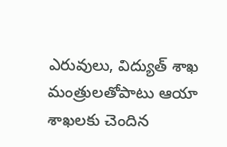ఎరువులు, విద్యుత్ శాఖ మంత్రులతోపాటు ఆయా శాఖలకు చెందిన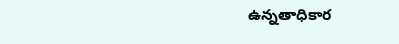ఉన్నతాధికార